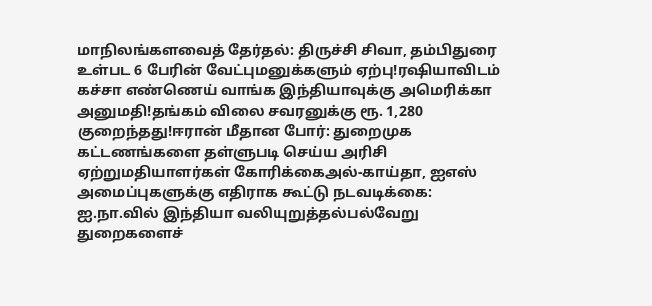மாநிலங்களவைத் தேர்தல்: திருச்சி சிவா, தம்பிதுரை உள்பட 6 பேரின் வேட்புமனுக்களும் ஏற்பு!ரஷியாவிடம் கச்சா எண்ணெய் வாங்க இந்தியாவுக்கு அமெரிக்கா அனுமதி!தங்கம் விலை சவரனுக்கு ரூ. 1,280 குறைந்தது!ஈரான் மீதான போர்: துறைமுக கட்டணங்களை தள்ளுபடி செய்ய அரிசி ஏற்றுமதியாளர்கள் கோரிக்கைஅல்-காய்தா, ஐஎஸ் அமைப்புகளுக்கு எதிராக கூட்டு நடவடிக்கை: ஐ.நா.வில் இந்தியா வலியுறுத்தல்பல்வேறு துறைகளைச்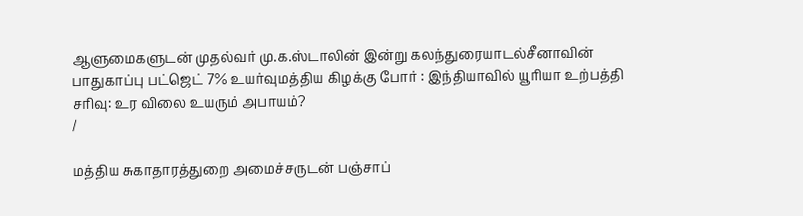ஆளுமைகளுடன் முதல்வர் மு.க.ஸ்டாலின் இன்று கலந்துரையாடல்சீனாவின் பாதுகாப்பு பட்ஜெட் 7% உயர்வுமத்திய கிழக்கு போர் : இந்தியாவில் யூரியா உற்பத்தி சரிவு: உர விலை உயரும் அபாயம்?
/

மத்திய சுகாதாரத்துறை அமைச்சருடன் பஞ்சாப்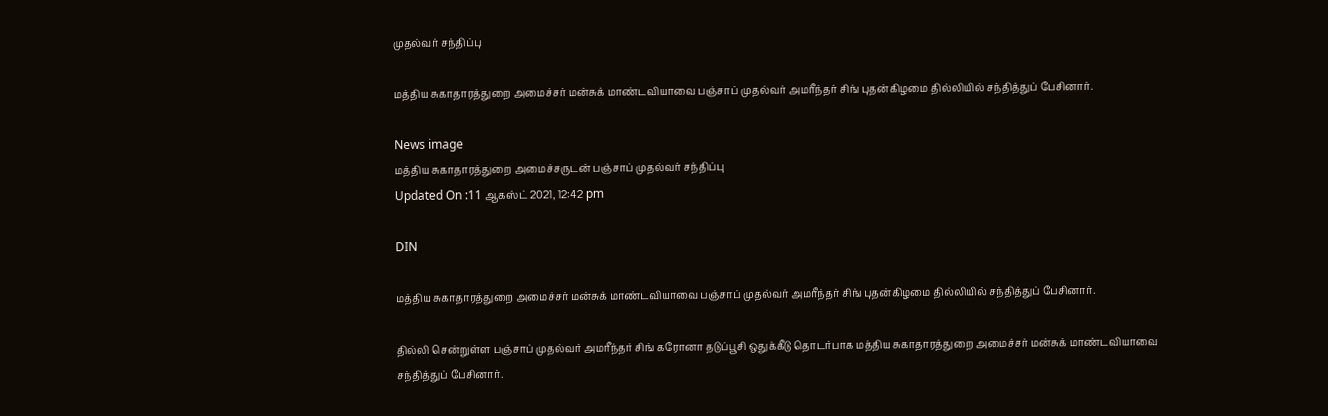முதல்வர் சந்திப்பு

மத்திய சுகாதாரத்துறை அமைச்சர் மன்சுக் மாண்டவியாவை பஞ்சாப் முதல்வர் அமரீந்தர் சிங் புதன்கிழமை தில்லியில் சந்தித்துப் பேசினார்.

News image
மத்திய சுகாதாரத்துறை அமைச்சருடன் பஞ்சாப் முதல்வர் சந்திப்பு
Updated On :11 ஆகஸ்ட் 2021, 12:42 pm

DIN

மத்திய சுகாதாரத்துறை அமைச்சர் மன்சுக் மாண்டவியாவை பஞ்சாப் முதல்வர் அமரீந்தர் சிங் புதன்கிழமை தில்லியில் சந்தித்துப் பேசினார்.

தில்லி சென்றுள்ள பஞ்சாப் முதல்வர் அமரீந்தர் சிங் கரோனா தடுப்பூசி ஒதுக்கீடு தொடர்பாக மத்திய சுகாதாரத்துறை அமைச்சர் மன்சுக் மாண்டவியாவை சந்தித்துப் பேசினார்.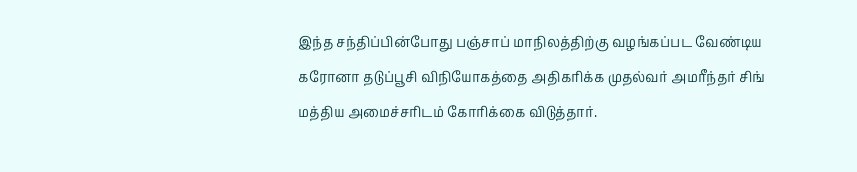இந்த சந்திப்பின்போது பஞ்சாப் மாநிலத்திற்கு வழங்கப்பட வேண்டிய கரோனா தடுப்பூசி விநியோகத்தை அதிகரிக்க முதல்வர் அமரீந்தர் சிங் மத்திய அமைச்சரிடம் கோரிக்கை விடுத்தார்.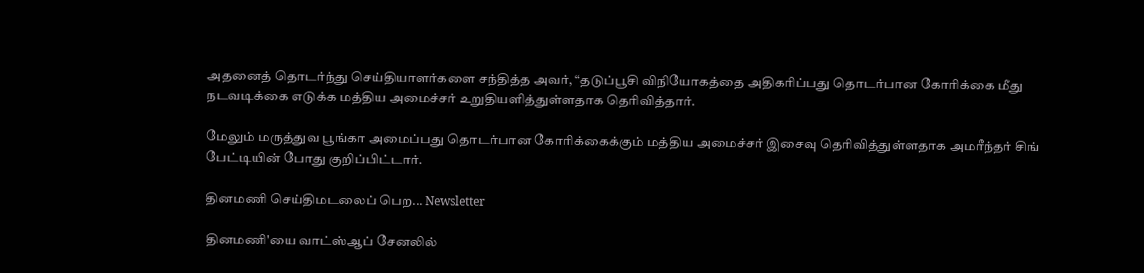அதனைத் தொடர்ந்து செய்தியாளர்களை சந்தித்த அவர், “தடுப்பூசி விநியோகத்தை அதிகரிப்பது தொடர்பான கோரிக்கை மீது நடவடிக்கை எடுக்க மத்திய அமைச்சர் உறுதியளித்துள்ளதாக தெரிவித்தார்.

மேலும் மருத்துவ பூங்கா அமைப்பது தொடர்பான கோரிக்கைக்கும் மத்திய அமைச்சர் இசைவு தெரிவித்துள்ளதாக அமரீந்தர் சிங் பேட்டியின் போது குறிப்பிட்டார்.

தினமணி செய்திமடலைப் பெற... Newsletter

தினமணி'யை வாட்ஸ்ஆப் சேனலில்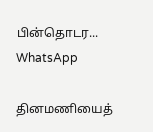பின்தொடர... WhatsApp

தினமணியைத்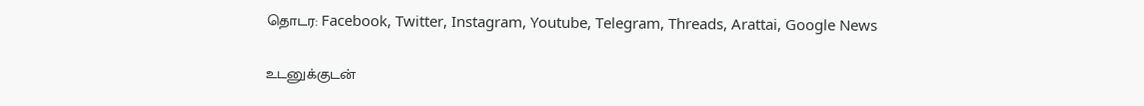தொடர: Facebook, Twitter, Instagram, Youtube, Telegram, Threads, Arattai, Google News

உடனுக்குடன்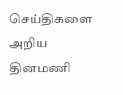செய்திகளை அறிய தினமணி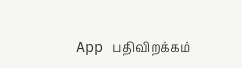App பதிவிறக்கம்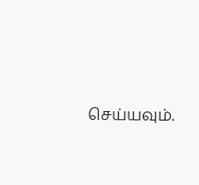செய்யவும்.